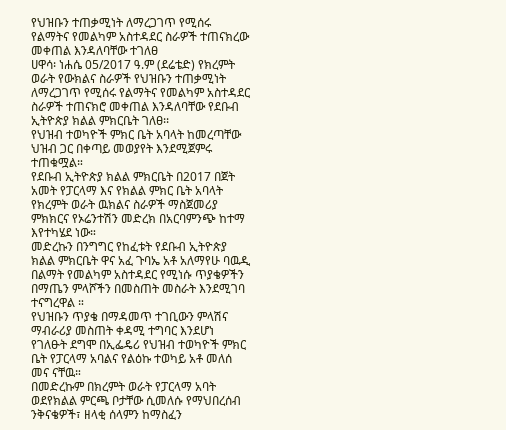የህዝቡን ተጠቃሚነት ለማረጋገጥ የሚሰሩ የልማትና የመልካም አስተዳደር ስራዎች ተጠናክረው መቀጠል እንዳለባቸው ተገለፀ
ሀዋሳ፡ ነሐሴ 05/2017 ዓ.ም (ደሬቴድ) የክረምት ወራት የውክልና ስራዎች የህዝቡን ተጠቃሚነት ለማረጋገጥ የሚሰሩ የልማትና የመልካም አስተዳደር ስራዎች ተጠናክሮ መቀጠል እንዳለባቸው የደቡብ ኢትዮጵያ ክልል ምክርቤት ገለፀ፡፡
የህዝብ ተወካዮች ምክር ቤት አባላት ከመረጣቸው ህዝብ ጋር በቀጣይ መወያየት እንደሚጀምሩ ተጠቁሟል።
የደቡብ ኢትዮጵያ ክልል ምክርቤት በ2017 በጀት አመት የፓርላማ እና የክልል ምክር ቤት አባላት የክረምት ወራት ዉክልና ስራዎች ማስጀመሪያ ምክክርና የኦሬንተሽን መድረክ በአርባምንጭ ከተማ እየተካሄደ ነው።
መድረኩን በንግግር የከፈቱት የደቡብ ኢትዮጵያ ክልል ምክርቤት ዋና አፈ ጉባኤ አቶ አለማየሁ ባዉዲ በልማት የመልካም አስተዳደር የሚነሱ ጥያቄዎችን በማጤን ምላሾችን በመስጠት መስራት እንደሚገባ ተናግረዋል ።
የህዝቡን ጥያቄ በማዳመጥ ተገቢውን ምላሽና ማብራሪያ መስጠት ቀዳሚ ተግባር እንደሆነ የገለፁት ደግሞ በኢፌዴሪ የህዝብ ተወካዮች ምክር ቤት የፓርላማ አባልና የልዕኩ ተወካይ አቶ መለሰ መና ናቸዉ።
በመድረኩም በክረምት ወራት የፓርላማ አባት ወደየክልል ምርጫ ቦታቸው ሲመለሱ የማህበረሰብ ንቅናቄዎች፣ ዘላቂ ሰላምን ከማስፈን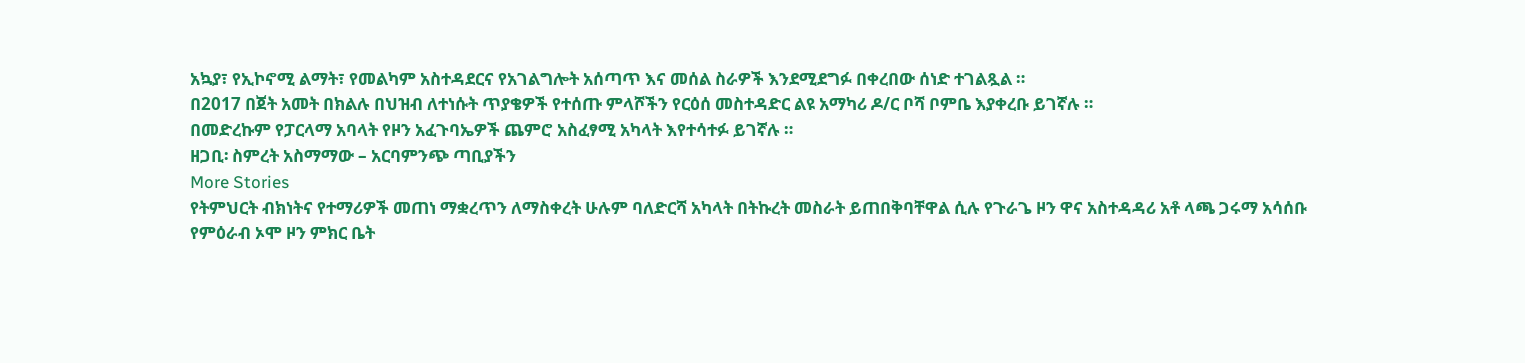አኳያ፣ የኢኮኖሚ ልማት፣ የመልካም አስተዳደርና የአገልግሎት አሰጣጥ እና መሰል ስራዎች እንደሚደግፉ በቀረበው ሰነድ ተገልጿል ።
በ2017 በጀት አመት በክልሉ በህዝብ ለተነሱት ጥያቄዎች የተሰጡ ምላሾችን የርዕሰ መስተዳድር ልዩ አማካሪ ዶ/ር ቦሻ ቦምቤ እያቀረቡ ይገኛሉ ።
በመድረኩም የፓርላማ አባላት የዞን አፈጉባኤዎች ጨምሮ አስፈፃሚ አካላት እየተሳተፉ ይገኛሉ ።
ዘጋቢ፡ ስምረት አስማማው – አርባምንጭ ጣቢያችን
More Stories
የትምህርት ብክነትና የተማሪዎች መጠነ ማቋረጥን ለማስቀረት ሁሉም ባለድርሻ አካላት በትኩረት መስራት ይጠበቅባቸዋል ሲሉ የጉራጌ ዞን ዋና አስተዳዳሪ አቶ ላጫ ጋሩማ አሳሰቡ
የምዕራብ ኦሞ ዞን ምክር ቤት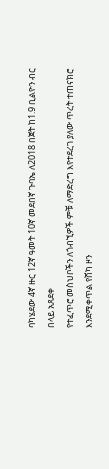ባካሄደው 4ኛ ዙር 12ኛ ዓመት 10ኛ መደበኛ ጉባኤ ለ2018 በጀት ከ1.9 ቢልዮን ብር በላይ አጸደቀ
የተፈጥሮ መስህቦችን ለጎብኚዎች ምቹ ለማድረግ እየተደረገ ያለው ጥረት ተጠናክሮ እንደሚቀጥል የሸካ ዞን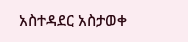አስተዳደር አስታወቀ